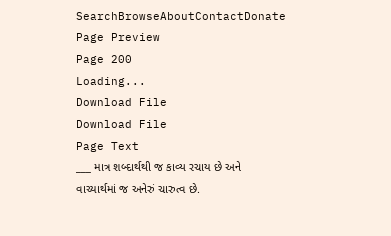SearchBrowseAboutContactDonate
Page Preview
Page 200
Loading...
Download File
Download File
Page Text
___ માત્ર શબ્દાર્થથી જ કાવ્ય રચાય છે અને વાચ્યાર્થમાં જ અનેરું ચારુત્વ છે.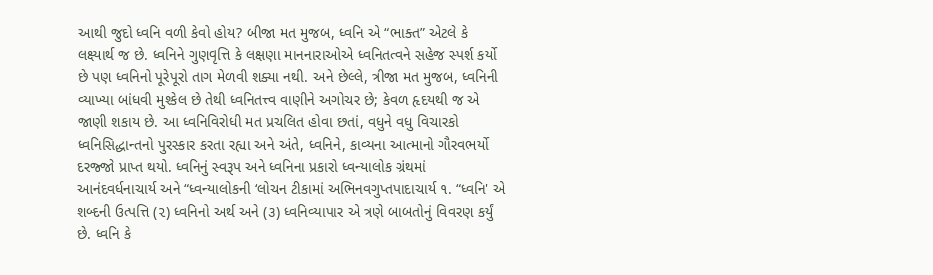આથી જુદો ધ્વનિ વળી કેવો હોય? બીજા મત મુજબ, ધ્વનિ એ “ભાક્ત” એટલે કે લક્ષ્યાર્થ જ છે. ધ્વનિને ગુણવૃત્તિ કે લક્ષણા માનનારાઓએ ધ્વનિતત્વને સહેજ સ્પર્શ કર્યો છે પણ ધ્વનિનો પૂરેપૂરો તાગ મેળવી શક્યા નથી. અને છેલ્લે, ત્રીજા મત મુજબ, ધ્વનિની વ્યાખ્યા બાંધવી મુશ્કેલ છે તેથી ધ્વનિતત્ત્વ વાણીને અગોચર છે; કેવળ હૃદયથી જ એ જાણી શકાય છે. આ ધ્વનિવિરોધી મત પ્રચલિત હોવા છતાં, વધુને વધુ વિચારકો ધ્વનિસિદ્ધાન્તનો પુરસ્કાર કરતા રહ્યા અને અંતે, ધ્વનિને, કાવ્યના આત્માનો ગૌરવભર્યો દરજ્જો પ્રાપ્ત થયો. ધ્વનિનું સ્વરૂપ અને ધ્વનિના પ્રકારો ધ્વન્યાલોક ગ્રંથમાં આનંદવર્ધનાચાર્ય અને “ધ્વન્યાલોકની ‘લોચન ટીકામાં અભિનવગુપ્તપાદાચાર્ય ૧. “ધ્વનિ' એ શબ્દની ઉત્પત્તિ (૨) ધ્વનિનો અર્થ અને (૩) ધ્વનિવ્યાપાર એ ત્રણે બાબતોનું વિવરણ કર્યું છે. ધ્વનિ કે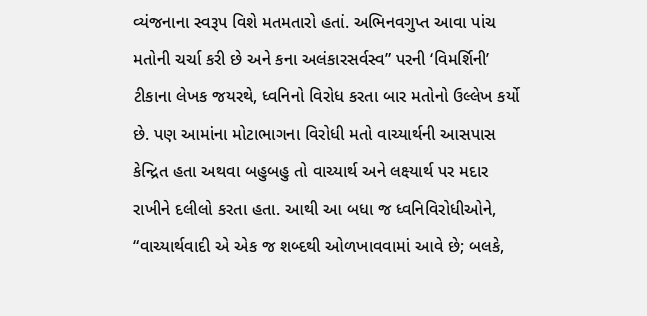વ્યંજનાના સ્વરૂપ વિશે મતમતારો હતાં. અભિનવગુપ્ત આવા પાંચ મતોની ચર્ચા કરી છે અને કના અલંકારસર્વસ્વ” પરની ‘વિમર્શિની’ ટીકાના લેખક જયરથે, ધ્વનિનો વિરોધ કરતા બાર મતોનો ઉલ્લેખ કર્યો છે. પણ આમાંના મોટાભાગના વિરોધી મતો વાચ્યાર્થની આસપાસ કેન્દ્રિત હતા અથવા બહુબહુ તો વાચ્યાર્થ અને લક્ષ્યાર્થ પર મદાર રાખીને દલીલો કરતા હતા. આથી આ બધા જ ધ્વનિવિરોધીઓને, “વાચ્યાર્થવાદી એ એક જ શબ્દથી ઓળખાવવામાં આવે છે; બલકે,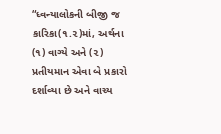“ધ્વન્યાલોકની બીજી જ કારિકા(૧.૨)માં, અર્થના (૧) વાગ્યે અને (૨) પ્રતીયમાન એવા બે પ્રકારો દર્શાવ્યા છે અને વાચ્ય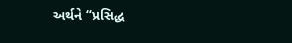અર્થને “પ્રસિદ્ધ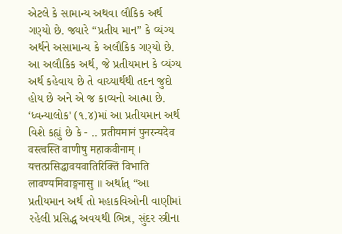એટલે કે સામાન્ય અથવા લૌકિક અર્થ ગણ્યો છે. જ્યારે “પ્રતીય માન” કે વ્યંગ્ય અર્થને અસામાન્ય કે અલૌકિક ગણ્યો છે. આ અલૌકિક અર્થ, જે પ્રતીયમાન કે વ્યંગ્ય અર્થ કહેવાય છે તે વાચ્યાર્થથી તદન જુદો હોય છે અને એ જ કાવ્યનો આત્મા છે. ‘ધ્વન્યાલોક' (૧.૪)માં આ પ્રતીયમાન અર્થ વિશે કહ્યું છે કે - .. प्रतीयमानं पुनरन्यदेव वस्त्वस्ति वाणीषु महाकवीनाम् । यत्तत्प्रसिद्धावयवातिरिक्तिं विभाति लावण्यमिवाङ्गनासु ॥ અર્થાત્ “આ પ્રતીયમાન અર્થ તો મહાકવિઓની વાણીમાં રહેલી પ્રસિદ્ધ અવયથી ભિન્ન, સુંદર સ્ત્રીના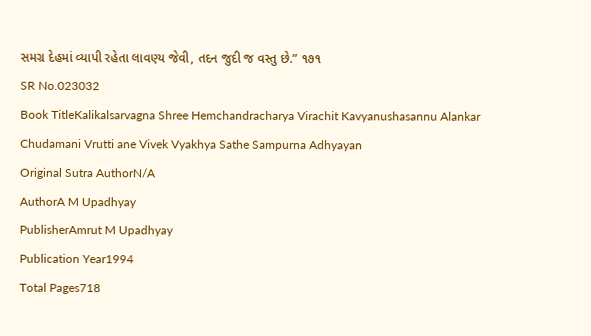સમગ્ર દેહમાં વ્યાપી રહેતા લાવણ્ય જેવી, તદન જુદી જ વસ્તુ છે.” ૧૭૧
SR No.023032
Book TitleKalikalsarvagna Shree Hemchandracharya Virachit Kavyanushasannu Alankar Chudamani Vrutti ane Vivek Vyakhya Sathe Sampurna Adhyayan
Original Sutra AuthorN/A
AuthorA M Upadhyay
PublisherAmrut M Upadhyay
Publication Year1994
Total Pages718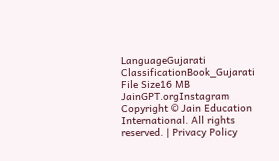LanguageGujarati
ClassificationBook_Gujarati
File Size16 MB
JainGPT.orgInstagram
Copyright © Jain Education International. All rights reserved. | Privacy Policy